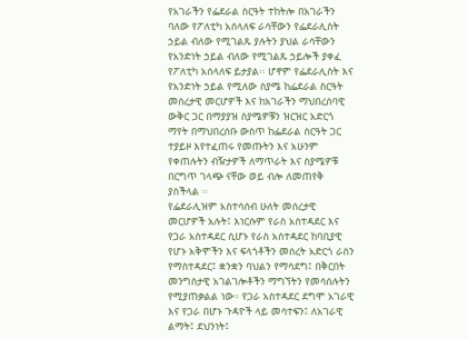የአገራችን የፌደራል ስርዓት ተከትሎ በአገራችን ባለው የፖለቲካ አሰላለፍ ራሳቸውን የፌደራሊስት ኃይል ብለው የሚገልጹ ያሉትን ያህል ራሳቸውን የአንድነት ኃይል ብለው የሚገልጹ ኃይሎች ያቀፈ የፖለቲካ አሰላለፍ ይታያል፡፡ ሆኖም የፌደራሊስት እና የአንድነት ኃይል የሚለው ስያሜ ከፌደራል ስርዓት መሰረታዊ መርሆዎች እና ከአገራችን ማህበረሰባዊ ውቅር ጋር በማያያዝ ስያሜዎቹን ዝርዝር አድርጎ ማየት በማህበረሰቡ ውስጥ ከፌደራል ስርዓት ጋር ተያይዞ እየተፈጠሩ የመጡትን እና አሁንም የቀጠሉትን ብዥታዎች ለማጥራት እና ስያሜዎቹ በርግጥ ገላጭ ናቸው ወይ ብሎ ለመጠየቅ ያስችላል ፡፡
የፌደራሊዝም አስተሳሰብ ሁለት መሰረታዊ መርሆዎች አሉት፤ እነርሱም የራስ አስተዳደር እና የጋራ አስተዳደር ሲሆኑ የራስ አስተዳደር ከባቢያዊ የሆኑ አቅሞችን እና ፍላጎቶችን መሰረት አድርጎ ራስን የማስተዳደር፤ ቋንቋን ባህልን የማሳደግ፤ በቅርበት መንግስታዊ አገልገሎቶችን ማግኘትን የመሳሰሉትን የሚያጠቃልል ነው። የጋራ አስተዳደር ደግሞ አገራዊ እና የጋራ በሆኑ ጉዳዮች ላይ መሳተፍን፤ ለአገራዊ ልማት፤ ደህንነት፤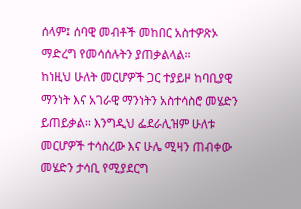ሰላም፤ ሰባዊ መብቶች መከበር አስተዎጽኦ ማድረግ የመሳሰሉትን ያጠቃልላል፡፡
ከነዚህ ሁለት መርሆዎች ጋር ተያይዞ ከባቢያዊ ማንነት እና አገራዊ ማንነትን አስተሳስሮ መሄድን ይጠይቃል፡፡ እንግዲህ ፌደራሊዝም ሁለቱ መርሆዎች ተሳስረው እና ሁሌ ሚዛን ጠብቀው መሄድን ታሳቢ የሚያደርግ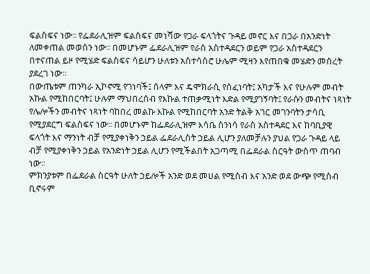ፍልስፍና ነው፡፡ የፌደራሊዝም ፍልስፍና መነሻው የጋራ ፍላጎትና ጉዳይ መኖር እና በጋራ በአንድነት ለመቀጠል መወሰን ነው፡፡ በመሆኑም ፌደራሊዝም የራስ አስተዳደርን ወይም የጋራ አስተዳደርን በተናጠል ይዞ የሚሄድ ፍልስፍና ሳይሆን ሁለቱን አስተሳስሮ ሁሌም ሚዛን እየጠበቁ መሄድን መሰረት ያደረገ ነው።
በውጤቱም ጠንካራ ኢኮኖሚ የገነባች፤ ሰላም እና ዴሞክራሲ የሰፈነባት፤ አካታች እና የሁሉም መብት አኩል የሚከበርባት፤ ሁሉም ማህበረሰብ የእኩል ተጠቃሚነት እድል የሚያገኝባት፤ የራሱን መብትና ነጻነት የሌሎችን መብትና ነጻነት ባከበረ መልኩ እኩል የሚከበርባት አንድ ትልቅ አገር መገንባትን ታሳቢ የሚያደርግ ፍልስፍና ነው፡፡ በመሆኑም ከፌደራሊዝም እሳቤ ስንነሳ የራስ አስተዳደር እና ከባቢያዊ ፍላጎት እና ማንነት ብቻ የሚያቀነቅን ኃይል ፌደራሊስት ኃይል ሊሆን ያለመቻሉን ያህል የጋራ ጉዳይ ላይ ብቻ የሚያቀነቅን ኃይል የአንድነት ኃይል ሊሆን የሚችልበት አጋጣሚ በፌደራል ስርዓት ውስጥ ጠባብ ነው፡፡
ምክንያቱም በፌደራል ስርዓት ሁለት ኃይሎች አንድ ወደ መሀል የሚስብ እና አንድ ወደ ውጭ የሚስብ ቢኖሩም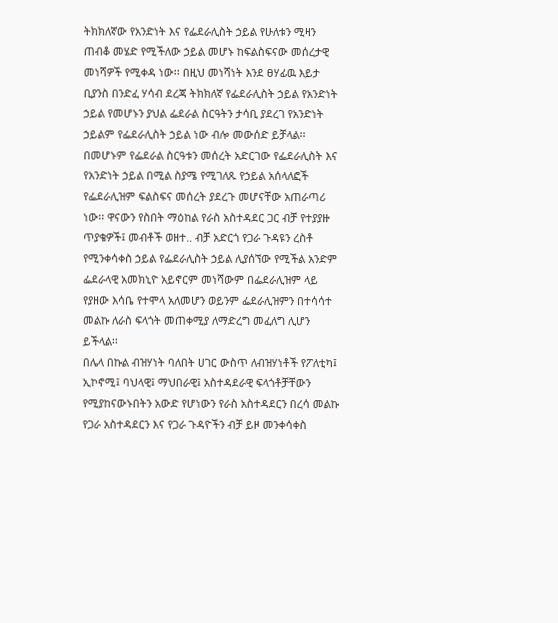ትክክለኛው የአንድነት እና የፌደራሊስት ኃይል የሁለቱን ሚዛን ጠብቆ መሄድ የሚችለው ኃይል መሆኑ ከፍልስፍናው መሰረታዊ መነሻዎች የሚቀዳ ነው፡፡ በዚህ መነሻነት እንደ ፀሃፊዉ እይታ ቢያንስ በንድፈ ሃሳብ ደረጃ ትክክለኛ የፌደራሊስት ኃይል የአንድነት ኃይል የመሆኑን ያህል ፌደራል ስርዓትን ታሳቢ ያደረገ የአንድነት ኃይልም የፌደራሊስት ኃይል ነው ብሎ መውሰድ ይቻላል፡፡
በመሆኑም የፌደራል ስርዓቱን መሰረት አድርገው የፌደራሊስት እና የአንድነት ኃይል በሚል ስያሜ የሚገለጹ የኃይል አሰላለፎች የፌደራሊዝም ፍልስፍና መሰረት ያደረጉ መሆናቸው አጠራጣሪ ነው፡፡ ዋናውን የስበት ማዕከል የራስ አስተዳደር ጋር ብቻ የተያያዙ ጥያቄዎች፤ መብቶች ወዘተ.. ብቻ አድርጎ የጋራ ጉዳዩን ረስቶ የሚንቀሳቀስ ኃይል የፌደራሊስት ኃይል ሊያሰኘው የሚችል አንድም ፌደራላዊ አመክኒዮ አይኖርም መነሻውም በፌደራሊዝም ላይ የያዘው እሳቤ የተሞላ አለመሆን ወይንም ፌደራሊዝምን በተሳሳተ መልኩ ለራስ ፍላጎት መጠቀሚያ ለማድረግ መፈለግ ሊሆን ይችላል፡፡
በሌላ በኩል ብዝሃነት ባለበት ሀገር ውስጥ ለብዝሃነቶች የፖለቲካ፤ ኢኮኖሚ፤ ባህላዊ፤ ማህበራዊ፤ አስተዳደራዊ ፍላጎቶቻቸውን የሚያከናውኑበትን አውድ የሆነውን የራስ አስተዳደርን በረሳ መልኩ የጋራ አስተዳደርን እና የጋራ ጉዳዮችን ብቻ ይዞ መንቀሳቀስ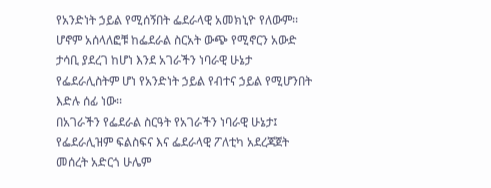የአንድነት ኃይል የሚሰኝበት ፌደራላዊ አመክኒዮ የለውም፡፡ ሆኖም አሰላለፎቹ ከፌደራል ስርአት ውጭ የሚኖርን አውድ ታሳቢ ያደረገ ከሆነ እንደ አገራችን ነባራዊ ሁኔታ የፌደራሊስትም ሆነ የአንድነት ኃይል የብተና ኃይል የሚሆንበት እድሉ ሰፊ ነው፡፡
በአገራችን የፌደራል ስርዓት የአገራችን ነባራዊ ሁኔታ፤ የፌደራሊዝም ፍልስፍና እና ፌደራላዊ ፖለቲካ አደረጃጀት መሰረት አድርጎ ሁሌም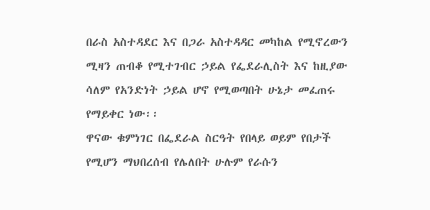በራስ አስተዳደር እና በጋራ አስተዳዳር መካከል የሚኖረውን ሚዛን ጠብቆ የሚተገብር ኃይል የፌደራሊስት እና ከዚያው ሳለም የአንድነት ኃይል ሆኖ የሚወጣበት ሁኔታ መፈጠሩ የማይቀር ነው፡፡
ዋናው ቁምነገር በፌደራል ስርዓት የበላይ ወይም የበታች የሚሆን ማህበረሰብ የሌለበት ሁሉም የራሱን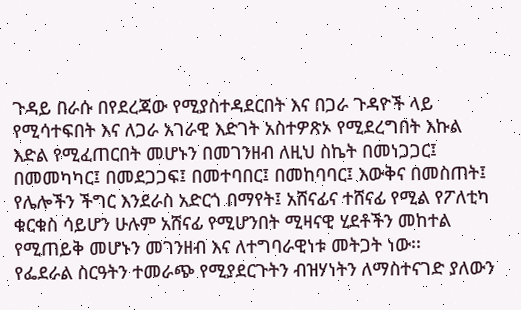ጉዳይ በራሱ በየደረጃው የሚያስተዳደርበት እና በጋራ ጉዳዮች ላይ የሚሳተፍበት እና ለጋራ አገራዊ እድገት አስተዎጽኦ የሚደረግበት እኩል እድል የሚፈጠርበት መሆኑን በመገንዘብ ለዚህ ስኬት በመነጋጋር፤ በመመካካር፤ በመደጋጋፍ፤ በመተባበር፤ በመከባባር፤ እውቅና በመስጠት፤ የሌሎችን ችግር እንደራስ አድርጎ በማየት፤ አሸናፊና ተሸናፊ የሚል የፖለቲካ ቁርቁስ ሳይሆን ሁሉም አሸናፊ የሚሆንበት ሚዛናዊ ሂደቶችን መከተል የሚጠይቅ መሆኑን መገንዘብ እና ለተግባራዊነቱ መትጋት ነው፡፡
የፌደራል ስርዓትን ተመራጭ የሚያደርጉትን ብዝሃነትን ለማስተናገድ ያለውን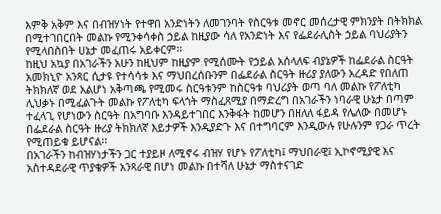እምቅ አቅም እና በብዝሃነት የተዋበ አንድነትን ለመገንባት የስርዓቱ መኖር መሰረታዊ ምክንያት በትክክል በሚተገበርበት መልኩ የሚንቀሳቀስ ኃይል ከዚያው ሳለ የአንድነት እና የፌደራሊስት ኃይል ባህሪያትን የሚላበስበት ሀኔታ መፈጠሩ አይቀርም፡፡
ከዚህ አኳያ በአገራችን አሁን ከዚህም ከዚያም የሚሰሙት የኃይል አሰላለፍ ብያኔዎች ከፌደራል ስርዓት አመክኒዮ አንጻር ሲታዩ የተሳሳቱ እና ማህበረሰቡንም በፌደራል ስርዓት ዙሪያ ያለውን አረዳድ የበለጠ ትክክለኛ ወደ አልሆነ አቅጣጫ የሚመሩ ስርዓቱንም ከስርዓቱ ባህሪያት ወጣ ባለ መልኩ የፖለቲካ ሊህቃኑ በሚፈልጉት መልኩ የፖለቲካ ፍላጎት ማስፈጸሚያ በማድረግ በአገራችን ነባራዊ ሁኔታ በጣም ተፈላጊ የሆነውን ስርዓት በአግባቡ እንዳይተገበር እንቅፋት ከመሆን በዘለለ ፋይዳ የሌለው በመሆኑ በፌደራል ስርዓት ዙሪያ ትክክለኛ እይታዎች እንዲያድጉ እና በተግባርም እንዲውሉ የሁሉንም የጋራ ጥረት የሚጠይቁ ይሆናል፡፡
በአገራችን ከብዝሃነታችን ጋር ተያይዞ ለሚኖሩ ብዝሃ የሆኑ የፖለቲካ፤ ማህበራዊ፤ ኢኮኖሚያዊ እና አስተዳደራዊ ጥያቄዎች አንጻራዊ በሆነ መልኩ በተሻለ ሁኔታ ማስተናገድ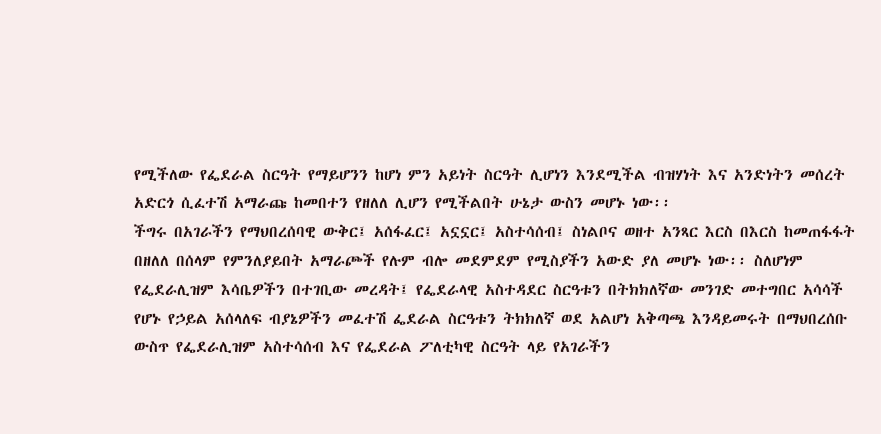የሚችለው የፌደራል ስርዓት የማይሆንን ከሆነ ምን አይነት ስርዓት ሊሆነን እንደሚችል ብዝሃነት እና አንድነትን መሰረት አድርጎ ሲፈተሽ አማራጩ ከመበተን የዘለለ ሊሆን የሚችልበት ሁኔታ ውስን መሆኑ ነው፡፡
ችግሩ በአገራችን የማህበረሰባዊ ውቅር፤ አሰፋፈር፤ አኗኗር፤ አስተሳሰብ፤ ስነልቦና ወዘተ አንጻር እርስ በእርስ ከመጠፋፋት በዘለለ በሰላም የምንለያይበት አማራጮች የሉም ብሎ መደምደም የሚስያችን አውድ ያለ መሆኑ ነው፡፡ ስለሆነም የፌደራሊዝም እሳቤዎችን በተገቢው መረዳት፤ የፌደራላዊ አስተዳደር ስርዓቱን በትክክለኛው መንገድ መተግበር አሳሳች የሆኑ የኃይል አሰላለፍ ብያኔዎችን መፈተሽ ፌደራል ስርዓቱን ትክክለኛ ወደ አልሆነ አቅጣጫ እንዳይመሩት በማህበረሰቡ ውስጥ የፌደራሊዝም አስተሳሰብ እና የፌደራል ፖለቲካዊ ስርዓት ላይ የአገራችን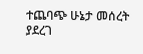ተጨባጭ ሁኔታ መሰረት ያደረገ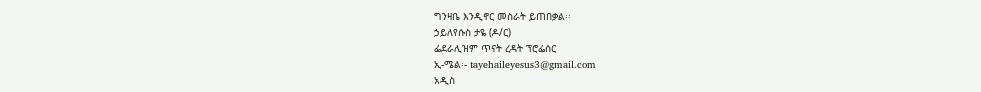ግንዛቤ እንዲኖር መስራት ይጠበቃል፡፡
ኃይለየሱስ ታዬ (ዶ/ር)
ፌደራሊዝም ጥናት ረዳት ፕሮፌሰር
ኢ-ሜል፡- tayehaileyesus3@gmail.com
አዲስ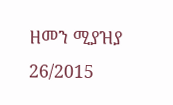ዘመን ሚያዝያ 26/2015